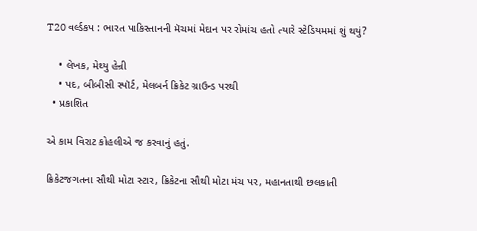T20 વર્લ્ડકપ : ભારત પાકિસ્તાનની મૅચમાં મેદાન પર રોમાંચ હતો ત્યારે સ્ટેડિયમમાં શું થયું?

    • લેખક, મેથ્યુ હેન્રી
    • પદ, બીબીસી સ્પૉર્ટ, મેલબર્ન ક્રિકેટ ગ્રાઉન્ડ પરથી
  • પ્રકાશિત

એ કામ વિરાટ કોહલીએ જ કરવાનું હતું.

ક્રિકેટજગતના સૌથી મોટા સ્ટાર, ક્રિકેટના સૌથી મોટા મંચ પર, મહાનતાથી છલકાતી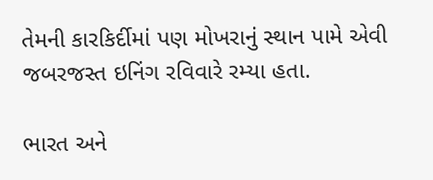તેમની કારકિર્દીમાં પણ મોખરાનું સ્થાન પામે એવી જબરજસ્ત ઇનિંગ રવિવારે રમ્યા હતા.

ભારત અને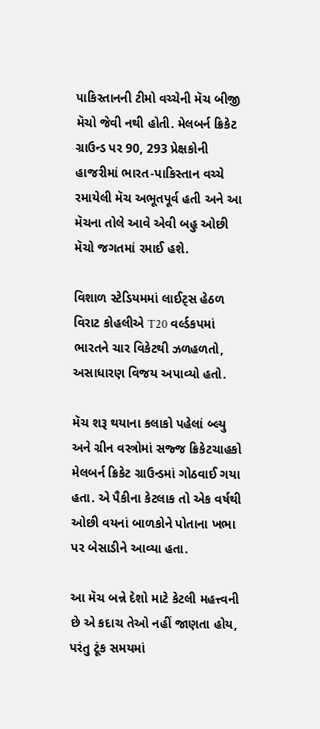પાકિસ્તાનની ટીમો વચ્ચેની મૅચ બીજી મૅચો જેવી નથી હોતી. મેલબર્ન ક્રિકેટ ગ્રાઉન્ડ પર 90, 293 પ્રેક્ષકોની હાજરીમાં ભારત-પાકિસ્તાન વચ્ચે રમાયેલી મૅચ અભૂતપૂર્વ હતી અને આ મૅચના તોલે આવે એવી બહુ ઓછી મૅચો જગતમાં રમાઈ હશે.

વિશાળ સ્ટેડિયમમાં લાઈટ્સ હેઠળ વિરાટ કોહલીએ T20 વર્લ્ડકપમાં ભારતને ચાર વિકેટથી ઝળહળતો, અસાધારણ વિજય અપાવ્યો હતો.

મૅચ શરૂ થયાના કલાકો પહેલાં બ્લ્યુ અને ગ્રીન વસ્ત્રોમાં સજ્જ ક્રિકેટચાહકો મેલબર્ન ક્રિકેટ ગ્રાઉન્ડમાં ગોઠવાઈ ગયા હતા. એ પૈકીના કેટલાક તો એક વર્ષથી ઓછી વયનાં બાળકોને પોતાના ખભા પર બેસાડીને આવ્યા હતા.

આ મૅચ બન્ને દેશો માટે કેટલી મહત્ત્વની છે એ કદાચ તેઓ નહીં જાણતા હોય, પરંતુ ટૂંક સમયમાં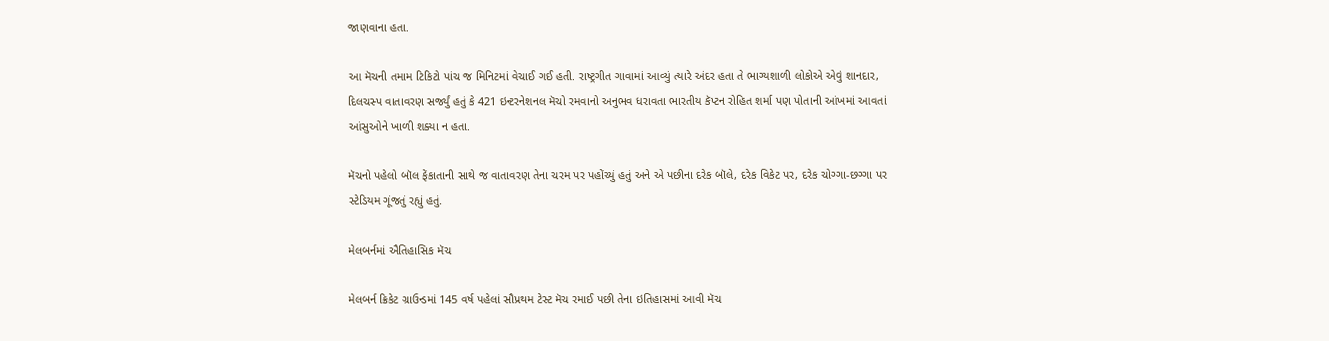જાણવાના હતા.

આ મૅચની તમામ ટિકિટો પાંચ જ મિનિટમાં વેચાઈ ગઈ હતી. રાષ્ટ્રગીત ગાવામાં આવ્યું ત્યારે અંદર હતા તે ભાગ્યશાળી લોકોએ એવું શાનદાર, દિલચસ્પ વાતાવરણ સર્જ્યું હતું કે 421 ઇન્ટરનેશનલ મૅચો રમવાનો અનુભવ ધરાવતા ભારતીય કૅપ્ટન રોહિત શર્મા પણ પોતાની આંખમાં આવતાં આંસુઓને ખાળી શક્યા ન હતા.

મૅચનો પહેલો બૉલ ફેંકાતાની સાથે જ વાતાવરણ તેના ચરમ પર પહોંચ્યું હતું અને એ પછીના દરેક બૉલે, દરેક વિકેટ પર, દરેક ચોગ્ગા-છગ્ગા પર સ્ટેડિયમ ગૂંજતું રહ્યું હતું.

મેલબર્નમાં ઐતિહાસિક મૅચ

મેલબર્ન ક્રિકેટ ગ્રાઉન્ડમાં 145 વર્ષ પહેલાં સૌપ્રથમ ટેસ્ટ મૅચ રમાઈ પછી તેના ઇતિહાસમાં આવી મૅચ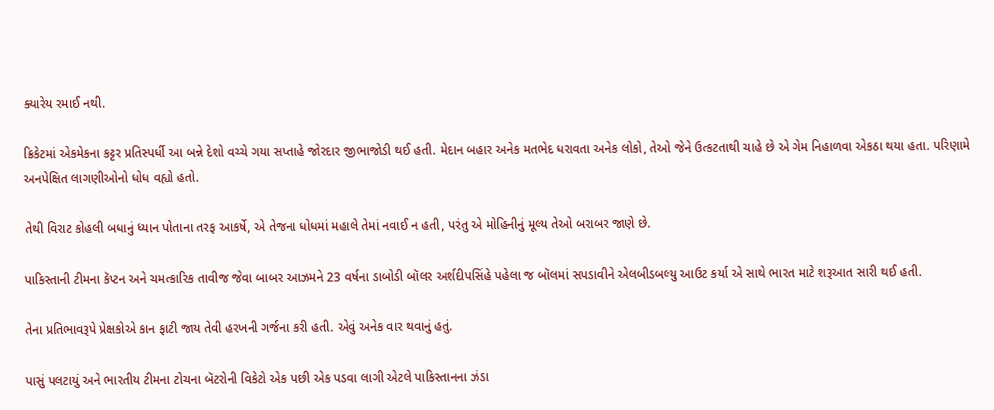ક્યારેય રમાઈ નથી.

ક્રિકેટમાં એકમેકના કટ્ટર પ્રતિસ્પર્ધી આ બન્ને દેશો વચ્ચે ગયા સપ્તાહે જોરદાર જીભાજોડી થઈ હતી. મેદાન બહાર અનેક મતભેદ ધરાવતા અનેક લોકો, તેઓ જેને ઉત્કટતાથી ચાહે છે એ ગેમ નિહાળવા એકઠા થયા હતા. પરિણામે અનપેક્ષિત લાગણીઓનો ધોધ વહ્યો હતો.

તેથી વિરાટ કોહલી બધાનું ધ્યાન પોતાના તરફ આકર્ષે, એ તેજના ધોધમાં મહાલે તેમાં નવાઈ ન હતી, પરંતુ એ મોહિનીનું મૂલ્ય તેઓ બરાબર જાણે છે.

પાકિસ્તાની ટીમના કૅપ્ટન અને ચમત્કારિક તાવીજ જેવા બાબર આઝમને 23 વર્ષના ડાબોડી બૉલર અર્શદીપસિંહે પહેલા જ બૉલમાં સપડાવીને એલબીડબલ્યુ આઉટ કર્યા એ સાથે ભારત માટે શરૂઆત સારી થઈ હતી.

તેના પ્રતિભાવરૂપે પ્રેક્ષકોએ કાન ફાટી જાય તેવી હરખની ગર્જના કરી હતી. એવું અનેક વાર થવાનું હતું.

પાસું પલટાયું અને ભારતીય ટીમના ટોચના બૅટરોની વિકેટો એક પછી એક પડવા લાગી એટલે પાકિસ્તાનના ઝંડા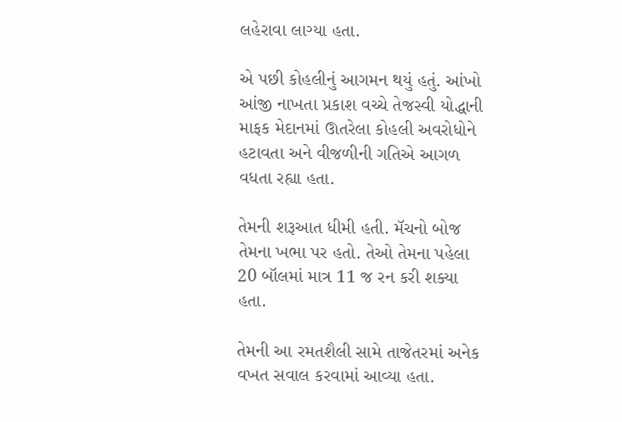લહેરાવા લાગ્યા હતા.

એ પછી કોહલીનું આગમન થયું હતું. આંખો આંજી નાખતા પ્રકાશ વચ્ચે તેજસ્વી યોદ્ધાની માફક મેદાનમાં ઊતરેલા કોહલી અવરોધોને હટાવતા અને વીજળીની ગતિએ આગળ વધતા રહ્યા હતા.

તેમની શરૂઆત ધીમી હતી. મૅચનો બોજ તેમના ખભા પર હતો. તેઓ તેમના પહેલા 20 બૉલમાં માત્ર 11 જ રન કરી શક્યા હતા.

તેમની આ રમતશૈલી સામે તાજેતરમાં અનેક વખત સવાલ કરવામાં આવ્યા હતા.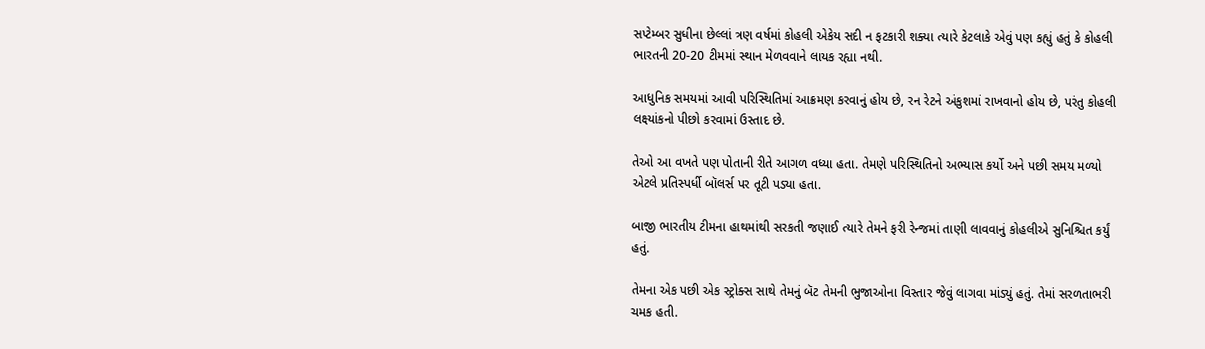સપ્ટેમ્બર સુધીના છેલ્લાં ત્રણ વર્ષમાં કોહલી એકેય સદી ન ફટકારી શક્યા ત્યારે કેટલાકે એવું પણ કહ્યું હતું કે કોહલી ભારતની 20-20 ટીમમાં સ્થાન મેળવવાને લાયક રહ્યા નથી.

આધુનિક સમયમાં આવી પરિસ્થિતિમાં આક્રમણ કરવાનું હોય છે, રન રેટને અંકુશમાં રાખવાનો હોય છે, પરંતુ કોહલી લક્ષ્યાંકનો પીછો કરવામાં ઉસ્તાદ છે.

તેઓ આ વખતે પણ પોતાની રીતે આગળ વધ્યા હતા. તેમણે પરિસ્થિતિનો અભ્યાસ કર્યો અને પછી સમય મળ્યો એટલે પ્રતિસ્પર્ધી બૉલર્સ પર તૂટી પડ્યા હતા.

બાજી ભારતીય ટીમના હાથમાંથી સરકતી જણાઈ ત્યારે તેમને ફરી રેન્જમાં તાણી લાવવાનું કોહલીએ સુનિશ્ચિત કર્યું હતું.

તેમના એક પછી એક સ્ટ્રોક્સ સાથે તેમનું બૅટ તેમની ભુજાઓના વિસ્તાર જેવું લાગવા માંડ્યું હતું. તેમાં સરળતાભરી ચમક હતી.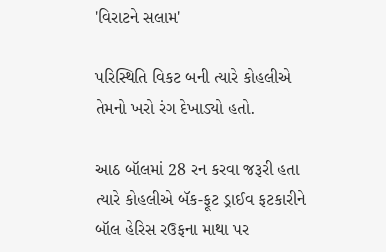'વિરાટને સલામ'

પરિસ્થિતિ વિકટ બની ત્યારે કોહલીએ તેમનો ખરો રંગ દેખાડ્યો હતો.

આઠ બૉલમાં 28 રન કરવા જરૂરી હતા ત્યારે કોહલીએ બૅક-ફૂટ ડ્રાઈવ ફટકારીને બૉલ હેરિસ રઉફના માથા પર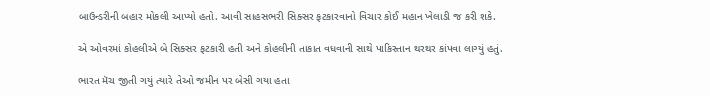બાઉન્ડરીની બહાર મોકલી આપ્યો હતો. આવી સાહસભરી સિક્સર ફટકારવાનો વિચાર કોઈ મહાન ખેલાડી જ કરી શકે.

એ ઓવરમાં કોહલીએ બે સિક્સર ફટકારી હતી અને કોહલીની તાકાત વધવાની સાથે પાકિસ્તાન થરથર કાંપવા લાગ્યું હતું.

ભારત મૅચ જીતી ગયું ત્યારે તેઓ જમીન પર બેસી ગયા હતા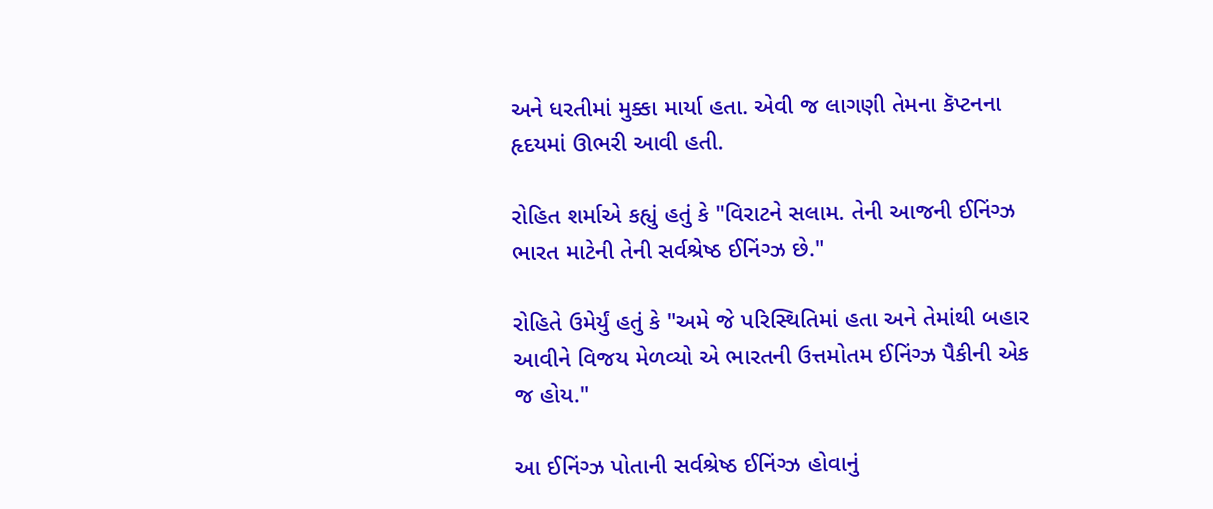અને ધરતીમાં મુક્કા માર્યા હતા. એવી જ લાગણી તેમના કૅપ્ટનના હૃદયમાં ઊભરી આવી હતી.

રોહિત શર્માએ કહ્યું હતું કે "વિરાટને સલામ. તેની આજની ઈનિંગ્ઝ ભારત માટેની તેની સર્વશ્રેષ્ઠ ઈનિંગ્ઝ છે."

રોહિતે ઉમેર્યું હતું કે "અમે જે પરિસ્થિતિમાં હતા અને તેમાંથી બહાર આવીને વિજય મેળવ્યો એ ભારતની ઉત્તમોતમ ઈનિંગ્ઝ પૈકીની એક જ હોય."

આ ઈનિંગ્ઝ પોતાની સર્વશ્રેષ્ઠ ઈનિંગ્ઝ હોવાનું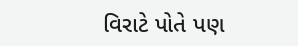વિરાટે પોતે પણ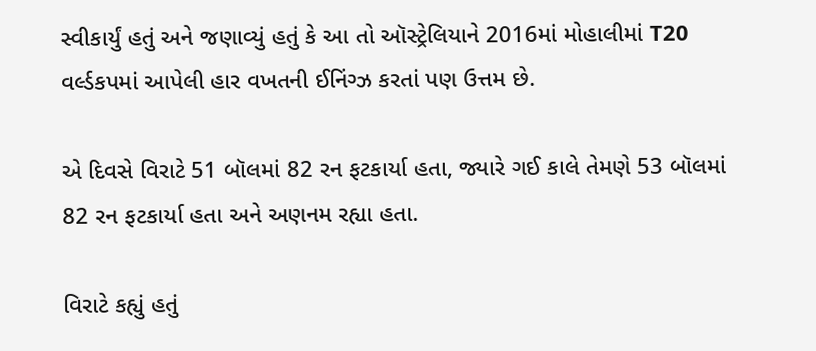સ્વીકાર્યું હતું અને જણાવ્યું હતું કે આ તો ઑસ્ટ્રેલિયાને 2016માં મોહાલીમાં T20 વર્લ્ડકપમાં આપેલી હાર વખતની ઈનિંગ્ઝ કરતાં પણ ઉત્તમ છે.

એ દિવસે વિરાટે 51 બૉલમાં 82 રન ફટકાર્યા હતા, જ્યારે ગઈ કાલે તેમણે 53 બૉલમાં 82 રન ફટકાર્યા હતા અને અણનમ રહ્યા હતા.

વિરાટે કહ્યું હતું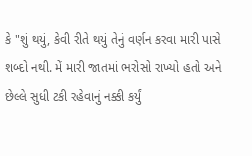કે "શું થયું, કેવી રીતે થયું તેનું વર્ણન કરવા મારી પાસે શબ્દો નથી. મેં મારી જાતમાં ભરોસો રાખ્યો હતો અને છેલ્લે સુધી ટકી રહેવાનું નક્કી કર્યું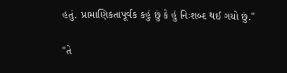હતું. પ્રામાણિકતાપૂર્વક કહું છું કે હું નિઃશબ્દ થઈ ગયો છું."

"તે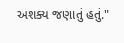અશક્ય જણાતું હતું."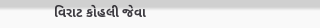વિરાટ કોહલી જેવા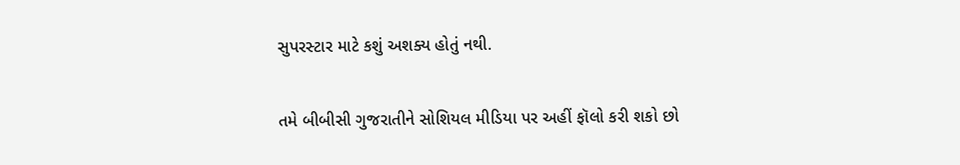સુપરસ્ટાર માટે કશું અશક્ય હોતું નથી.

તમે બીબીસી ગુજરાતીને સોશિયલ મીડિયા પર અહીં ફૉલો કરી શકો છો